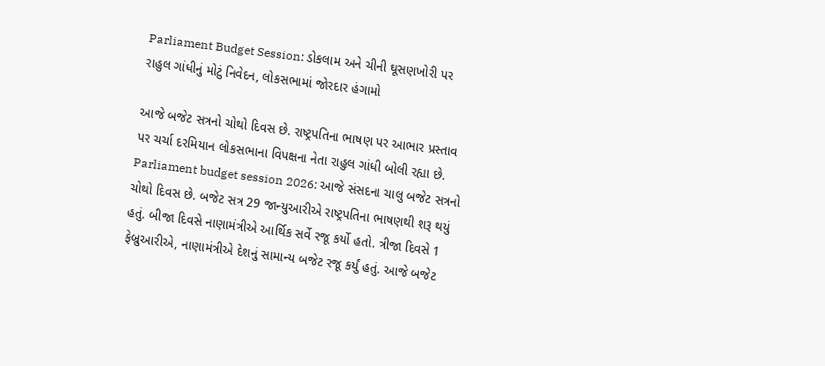Parliament Budget Session: ડોકલામ અને ચીની ઘૂસણખોરી પર રાહુલ ગાંધીનું મોટું નિવેદન, લોકસભામાં જોરદાર હંગામો

આજે બજેટ સત્રનો ચોથો દિવસ છે. રાષ્ટ્રપતિના ભાષણ પર આભાર પ્રસ્તાવ પર ચર્ચા દરમિયાન લોકસભાના વિપક્ષના નેતા રાહુલ ગાંધી બોલી રહ્યા છે.
Parliament budget session 2026: આજે સંસદના ચાલુ બજેટ સત્રનો ચોથો દિવસ છે. બજેટ સત્ર 29 જાન્યુઆરીએ રાષ્ટ્રપતિના ભાષણથી શરૂ થયું હતું. બીજા દિવસે નાણામંત્રીએ આર્થિક સર્વે રજૂ કર્યો હતો. ત્રીજા દિવસે 1 ફેબ્રુઆરીએ, નાણામંત્રીએ દેશનું સામાન્ય બજેટ રજૂ કર્યું હતું. આજે બજેટ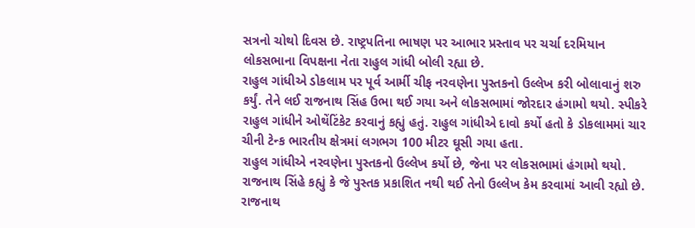સત્રનો ચોથો દિવસ છે. રાષ્ટ્રપતિના ભાષણ પર આભાર પ્રસ્તાવ પર ચર્ચા દરમિયાન લોકસભાના વિપક્ષના નેતા રાહુલ ગાંધી બોલી રહ્યા છે.
રાહુલ ગાંધીએ ડોકલામ પર પૂર્વ આર્મી ચીફ નરવણેના પુસ્તકનો ઉલ્લેખ કરી બોલાવાનું શરુ કર્યું. તેને લઈ રાજનાથ સિંહ ઉભા થઈ ગયા અને લોકસભામાં જોરદાર હંગામો થયો. સ્પીકરે રાહુલ ગાંધીને ઓથેંટિંકેટ કરવાનું કહ્યું હતું. રાહુલ ગાંધીએ દાવો કર્યો હતો કે ડોકલામમાં ચાર ચીની ટેન્ક ભારતીય ક્ષેત્રમાં લગભગ 100 મીટર ઘૂસી ગયા હતા.
રાહુલ ગાંધીએ નરવણેના પુસ્તકનો ઉલ્લેખ કર્યો છે, જેના પર લોકસભામાં હંગામો થયો. રાજનાથ સિંહે કહ્યું કે જે પુસ્તક પ્રકાશિત નથી થઈ તેનો ઉલ્લેખ કેમ કરવામાં આવી રહ્યો છે. રાજનાથ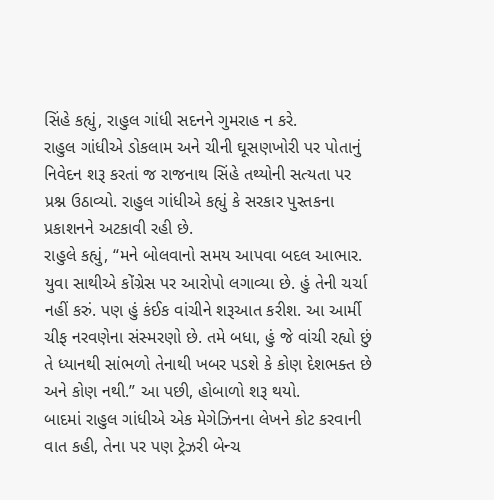સિંહે કહ્યું, રાહુલ ગાંધી સદનને ગુમરાહ ન કરે.
રાહુલ ગાંધીએ ડોકલામ અને ચીની ઘૂસણખોરી પર પોતાનું નિવેદન શરૂ કરતાં જ રાજનાથ સિંહે તથ્યોની સત્યતા પર પ્રશ્ન ઉઠાવ્યો. રાહુલ ગાંધીએ કહ્યું કે સરકાર પુસ્તકના પ્રકાશનને અટકાવી રહી છે.
રાહુલે કહ્યું, “મને બોલવાનો સમય આપવા બદલ આભાર. યુવા સાથીએ કોંગ્રેસ પર આરોપો લગાવ્યા છે. હું તેની ચર્ચા નહીં કરું. પણ હું કંઈક વાંચીને શરૂઆત કરીશ. આ આર્મી ચીફ નરવણેના સંસ્મરણો છે. તમે બધા, હું જે વાંચી રહ્યો છું તે ધ્યાનથી સાંભળો તેનાથી ખબર પડશે કે કોણ દેશભક્ત છે અને કોણ નથી.” આ પછી, હોબાળો શરૂ થયો.
બાદમાં રાહુલ ગાંધીએ એક મેગેઝિનના લેખને કોટ કરવાની વાત કહી, તેના પર પણ ટ્રેઝરી બેન્ચ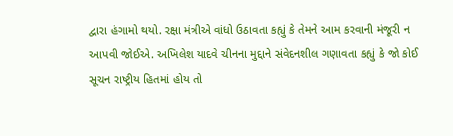દ્વારા હંગામો થયો. રક્ષા મંત્રીએ વાંધો ઉઠાવતા કહ્યું કે તેમને આમ કરવાની મંજૂરી ન આપવી જોઈએ. અખિલેશ યાદવે ચીનના મુદ્દાને સંવેદનશીલ ગણાવતા કહ્યું કે જો કોઈ સૂચન રાષ્ટ્રીય હિતમાં હોય તો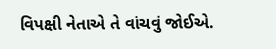વિપક્ષી નેતાએ તે વાંચવું જોઈએ.